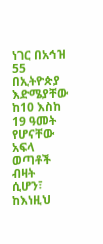ነገር በአኅዝ 55
በኢትዮጵያ እድሜያቸው ከ10 እስከ 19 ዓመት የሆናቸው አፍላ ወጣቶች ብዛት ሲሆን፣ ከእነዚህ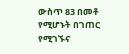ውስጥ 83 በመቶ የሚሆኑት በገጠር የሚገኙና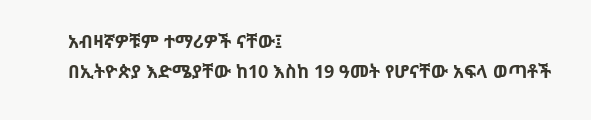አብዛኛዎቹም ተማሪዎች ናቸው፤
በኢትዮጵያ እድሜያቸው ከ10 እስከ 19 ዓመት የሆናቸው አፍላ ወጣቶች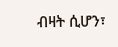ብዛት ሲሆን፣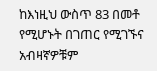ከእነዚህ ውስጥ 83 በመቶ የሚሆኑት በገጠር የሚገኙና አብዛኛዎቹም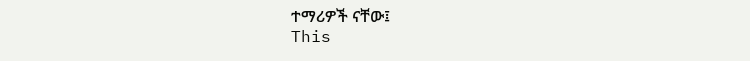ተማሪዎች ናቸው፤
This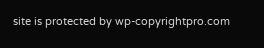site is protected by wp-copyrightpro.com